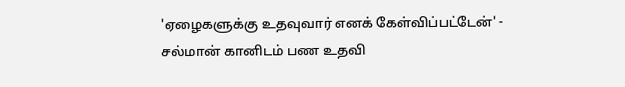'ஏழைகளுக்கு உதவுவார் எனக் கேள்விப்பட்டேன்' - சல்மான் கானிடம் பண உதவி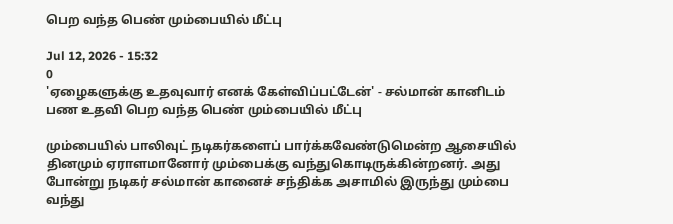பெற வந்த பெண் மும்பையில் மீட்பு

Jul 12, 2026 - 15:32
0
'ஏழைகளுக்கு உதவுவார் எனக் கேள்விப்பட்டேன்' - சல்மான் கானிடம் பண உதவி பெற வந்த பெண் மும்பையில் மீட்பு

மும்பையில் பாலிவுட் நடிகர்களைப் பார்க்கவேண்டுமென்ற ஆசையில் தினமும் ஏராளமானோர் மும்பைக்கு வந்துகொடிருக்கின்றனர். அது போன்று நடிகர் சல்மான் கானைச் சந்திக்க அசாமில் இருந்து மும்பை வந்து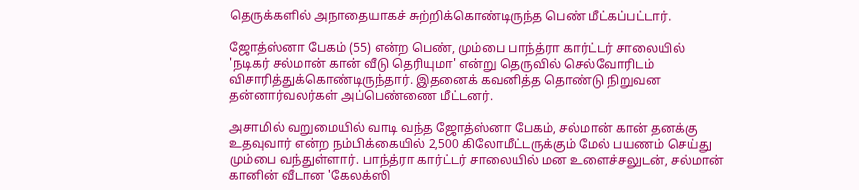தெருக்களில் அநாதையாகச் சுற்றிக்கொண்டிருந்த பெண் மீட்கப்பட்டார்.

ஜோத்ஸ்னா பேகம் (55) என்ற பெண், மும்பை பாந்த்ரா கார்ட்டர் சாலையில் 'நடிகர் சல்மான் கான் வீடு தெரியுமா' என்று தெருவில் செல்வோரிடம் விசாரித்துக்கொண்டிருந்தார். இதனைக் கவனித்த தொண்டு நிறுவன தன்னார்வலர்கள் அப்பெண்ணை மீட்டனர்.

அசாமில் வறுமையில் வாடி வந்த ஜோத்ஸ்னா பேகம், சல்மான் கான் தனக்கு உதவுவார் என்ற நம்பிக்கையில் 2,500 கிலோமீட்டருக்கும் மேல் பயணம் செய்து மும்பை வந்துள்ளார். பாந்த்ரா கார்ட்டர் சாலையில் மன உளைச்சலுடன், சல்மான் கானின் வீடான 'கேலக்ஸி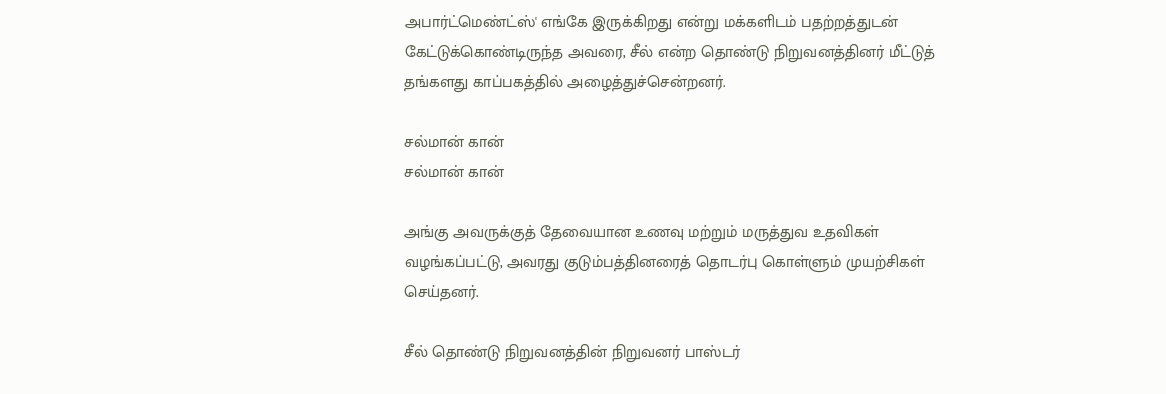அபார்ட்மெண்ட்ஸ்' எங்கே இருக்கிறது என்று மக்களிடம் பதற்றத்துடன் கேட்டுக்கொண்டிருந்த அவரை, சீல் என்ற தொண்டு நிறுவனத்தினர் மீட்டுத் தங்களது காப்பகத்தில் அழைத்துச்சென்றனர்.

சல்மான் கான்
சல்மான் கான்

அங்கு அவருக்குத் தேவையான உணவு மற்றும் மருத்துவ உதவிகள் வழங்கப்பட்டு, அவரது குடும்பத்தினரைத் தொடர்பு கொள்ளும் முயற்சிகள் செய்தனர்.

சீல் தொண்டு நிறுவனத்தின் நிறுவனர் பாஸ்டர்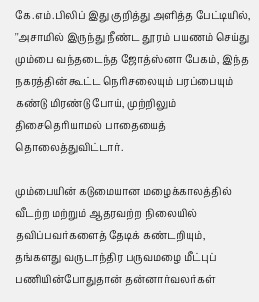கே.எம்.பிலிப் இது குறித்து அளித்த பேட்டியில், ''அசாமில் இருந்து நீண்ட தூரம் பயணம் செய்து மும்பை வந்தடைந்த ஜோத்ஸ்னா பேகம், இந்த நகரத்தின் கூட்ட நெரிசலையும் பரப்பையும் கண்டு மிரண்டு போய், முற்றிலும் திசைதெரியாமல் பாதையைத் தொலைத்துவிட்டார்.

மும்பையின் கடுமையான மழைக்காலத்தில் வீடற்ற மற்றும் ஆதரவற்ற நிலையில் தவிப்பவர்களைத் தேடிக் கண்டறியும், தங்களது வருடாந்திர பருவமழை மீட்புப் பணியின்போதுதான் தன்னார்வலர்கள்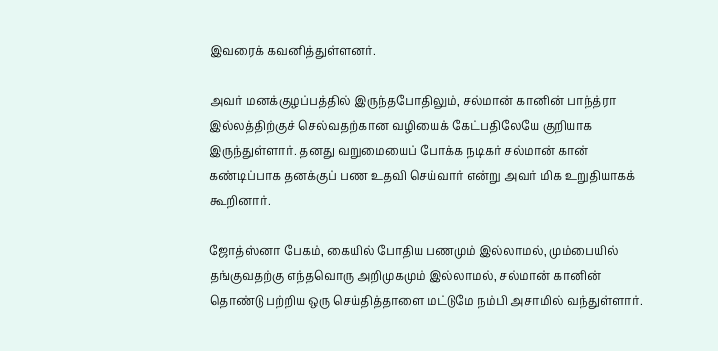இவரைக் கவனித்துள்ளனர்.

அவர் மனக்குழப்பத்தில் இருந்தபோதிலும், சல்மான் கானின் பாந்த்ரா இல்லத்திற்குச் செல்வதற்கான வழியைக் கேட்பதிலேயே குறியாக இருந்துள்ளார். தனது வறுமையைப் போக்க நடிகர் சல்மான் கான் கண்டிப்பாக தனக்குப் பண உதவி செய்வார் என்று அவர் மிக உறுதியாகக் கூறினார்.

ஜோத்ஸ்னா பேகம், கையில் போதிய பணமும் இல்லாமல், மும்பையில் தங்குவதற்கு எந்தவொரு அறிமுகமும் இல்லாமல், சல்மான் கானின் தொண்டு பற்றிய ஒரு செய்தித்தாளை மட்டுமே நம்பி அசாமில் வந்துள்ளார்.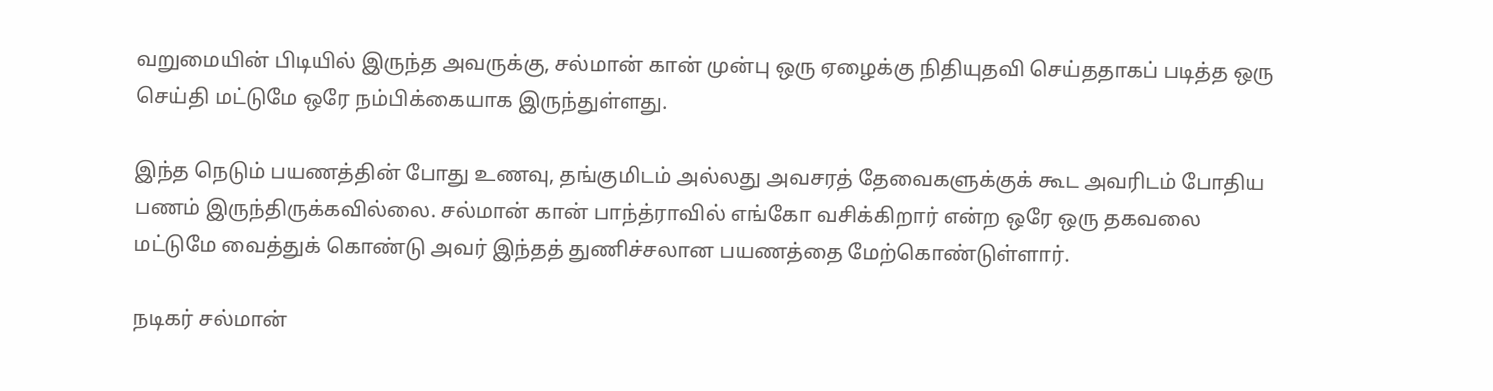வறுமையின் பிடியில் இருந்த அவருக்கு, சல்மான் கான் முன்பு ஒரு ஏழைக்கு நிதியுதவி செய்ததாகப் படித்த ஒரு செய்தி மட்டுமே ஒரே நம்பிக்கையாக இருந்துள்ளது.

இந்த நெடும் பயணத்தின் போது உணவு, தங்குமிடம் அல்லது அவசரத் தேவைகளுக்குக் கூட அவரிடம் போதிய பணம் இருந்திருக்கவில்லை. சல்மான் கான் பாந்த்ராவில் எங்கோ வசிக்கிறார் என்ற ஒரே ஒரு தகவலை மட்டுமே வைத்துக் கொண்டு அவர் இந்தத் துணிச்சலான பயணத்தை மேற்கொண்டுள்ளார்.

நடிகர் சல்மான்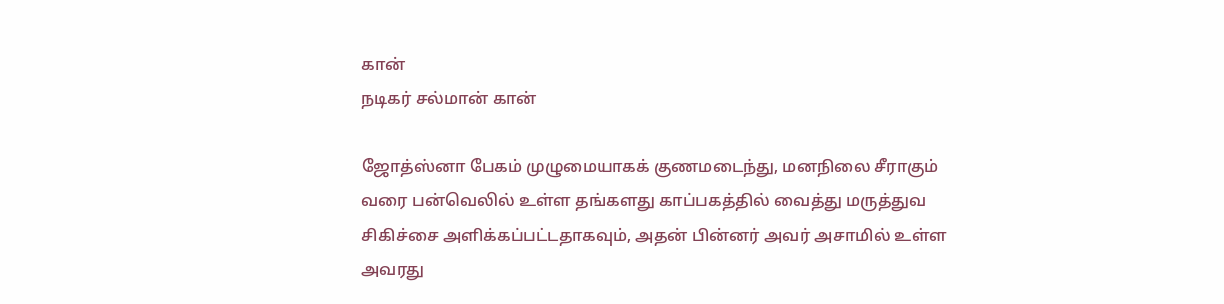கான்
நடிகர் சல்மான் கான்

ஜோத்ஸ்னா பேகம் முழுமையாகக் குணமடைந்து, மனநிலை சீராகும் வரை பன்வெலில் உள்ள தங்களது காப்பகத்தில் வைத்து மருத்துவ சிகிச்சை அளிக்கப்பட்டதாகவும், அதன் பின்னர் அவர் அசாமில் உள்ள அவரது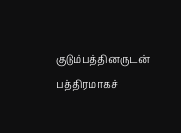குடும்பத்தினருடன் பத்திரமாகச்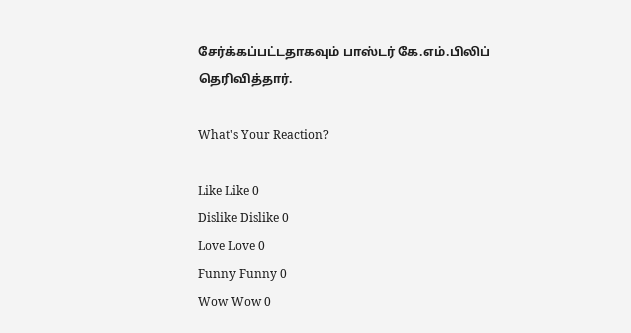சேர்க்கப்பட்டதாகவும் பாஸ்டர் கே.எம்.பிலிப் தெரிவித்தார்.

What's Your Reaction?

Like Like 0
Dislike Dislike 0
Love Love 0
Funny Funny 0
Wow Wow 0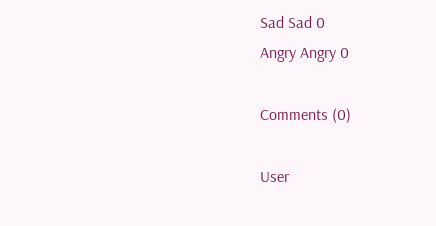Sad Sad 0
Angry Angry 0

Comments (0)

User